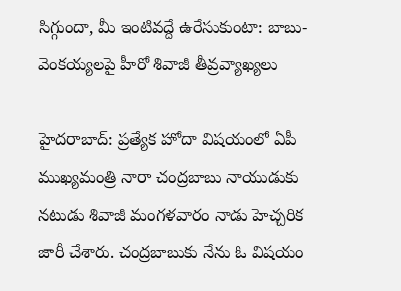సిగ్గుందా, మీ ఇంటివద్దే ఉరేసుకుంటా: బాబు-వెంకయ్యలపై హీరో శివాజీ తీవ్రవ్యాఖ్యలు

హైదరాబాద్: ప్రత్యేక హోదా విషయంలో ఏపీ ముఖ్యమంత్రి నారా చంద్రబాబు నాయుడుకు నటుడు శివాజీ మంగళవారం నాడు హెచ్చరిక జారీ చేశారు. చంద్రబాబుకు నేను ఓ విషయం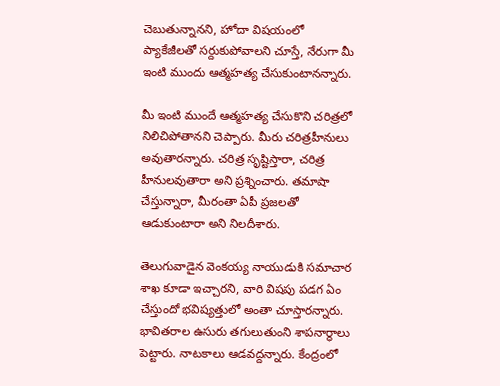చెబుతున్నానని, హోదా విషయంలో ప్యాకేజీలతో సర్దుకుపోవాలని చూస్తే, నేరుగా మీ ఇంటి ముందు ఆత్మహత్య చేసుకుంటానన్నారు.

మీ ఇంటి ముందే ఆత్మహత్య చేసుకొని చరిత్రలో నిలిచిపోతానని చెప్పారు. మీరు చరిత్రహీనులు అవుతారన్నారు. చరిత్ర సృష్టిస్తారా, చరిత్ర హీనులవుతారా అని ప్రశ్నించారు. తమాషా చేస్తున్నారా, మీరంతా ఏపీ ప్రజలతో ఆడుకుంటారా అని నిలదీశారు.

తెలుగువాడైన వెంకయ్య నాయుడుకి సమాచార శాఖ కూడా ఇచ్చారని, వారి విషపు పడగ ఏం చేస్తుందో భవిష్యత్తులో అంతా చూస్తారన్నారు. భావితరాల ఉసురు తగులుతుంని శాపనార్థాలు పెట్టారు. నాటకాలు ఆడవద్దన్నారు. కేంద్రంలో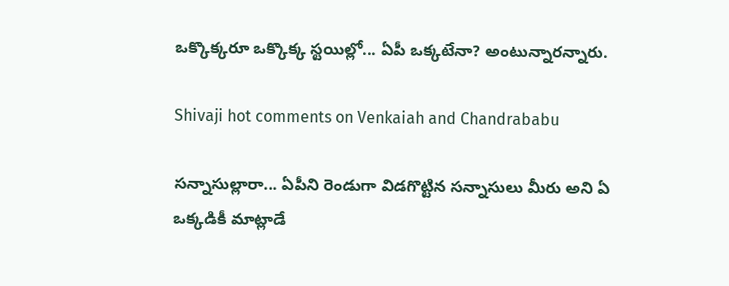ఒక్కొక్కరూ ఒక్కొక్క స్టయిల్లో... ఏపీ ఒక్కటేనా? అంటున్నారన్నారు.

Shivaji hot comments on Venkaiah and Chandrababu

సన్నాసుల్లారా... ఏపీని రెండుగా విడగొట్టిన సన్నాసులు మీరు అని ఏ ఒక్కడికీ మాట్లాడే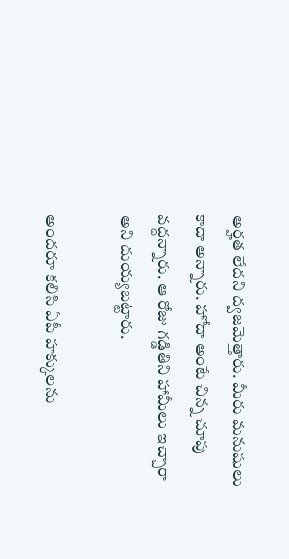అర్హత లేదని ద్వజమెత్తారు. మీరు మనుషులు కాదా అన్నారు. హోదా అంటే చిన్న చూపు వద్దన్నారు. ఆ రోజు గడ్డితిని హామీలు ఇచ్చారా అని దుయ్యబట్టారు.

అందరూ కలిసి ఏపీ హక్కులను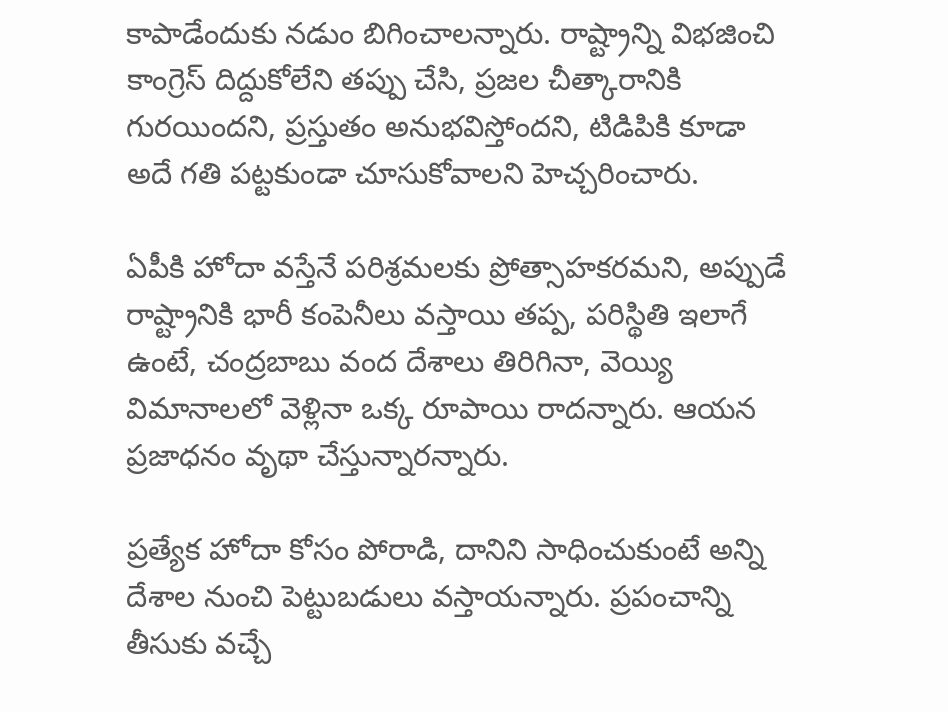కాపాడేందుకు నడుం బిగించాలన్నారు. రాష్ట్రాన్ని విభజించి కాంగ్రెస్ దిద్దుకోలేని తప్పు చేసి, ప్రజల చీత్కారానికి గురయిందని, ప్రస్తుతం అనుభవిస్తోందని, టిడిపికి కూడా అదే గతి పట్టకుండా చూసుకోవాలని హెచ్చరించారు.

ఏపీకి హోదా వస్తేనే పరిశ్రమలకు ప్రోత్సాహకరమని, అప్పుడే రాష్ట్రానికి భారీ కంపెనీలు వస్తాయి తప్ప, పరిస్థితి ఇలాగే ఉంటే, చంద్రబాబు వంద దేశాలు తిరిగినా, వెయ్యి విమానాలలో వెళ్లినా ఒక్క రూపాయి రాదన్నారు. ఆయన ప్రజాధనం వృథా చేస్తున్నారన్నారు.

ప్రత్యేక హోదా కోసం పోరాడి, దానిని సాధించుకుంటే అన్ని దేశాల నుంచి పెట్టుబడులు వస్తాయన్నారు. ప్రపంచాన్ని తీసుకు వచ్చే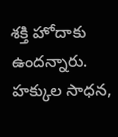శక్తి హోదాకు ఉందన్నారు. హక్కుల సాధన,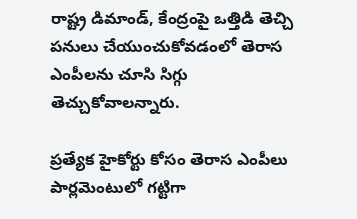రాష్ట్ర డిమాండ్, కేంద్రంపై ఒత్తిడి తెచ్చి పనులు చేయుంచుకోవడంలో తెరాస ఎంపీలను చూసి సిగ్గు తెచ్చుకోవాలన్నారు.

ప్రత్యేక హైకోర్టు కోసం తెరాస ఎంపీలు పార్లమెంటులో గట్టిగా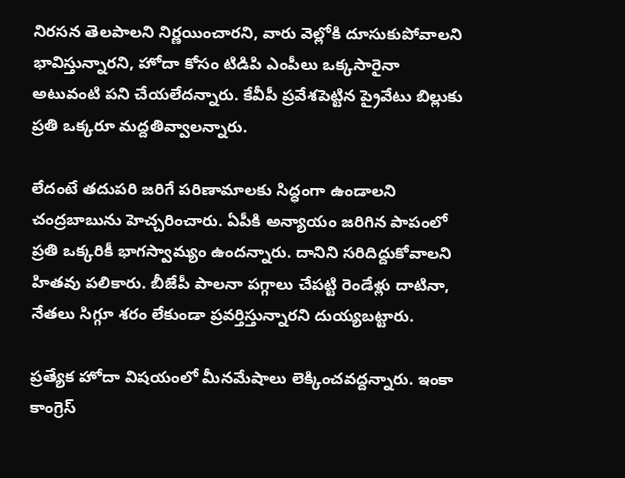నిరసన తెలపాలని నిర్ణయించారని, వారు వెల్లోకి దూసుకుపోవాలని భావిస్తున్నారని, హోదా కోసం టిడిపి ఎంపీలు ఒక్కసారైనా అటువంటి పని చేయలేదన్నారు. కేవీపీ ప్రవేశపెట్టిన ప్రైవేటు బిల్లుకు ప్రతి ఒక్కరూ మద్దతివ్వాలన్నారు.

లేదంటే తదుపరి జరిగే పరిణామాలకు సిద్ధంగా ఉండాలని చంద్రబాబును హెచ్చరించారు. ఏపీకి అన్యాయం జరిగిన పాపంలో ప్రతి ఒక్కరికీ భాగస్వామ్యం ఉందన్నారు. దానిని సరిదిద్దుకోవాలని హితవు పలికారు. బీజేపీ పాలనా పగ్గాలు చేపట్టి రెండేళ్లు దాటినా, నేతలు సిగ్గూ శరం లేకుండా ప్రవర్తిస్తున్నారని దుయ్యబట్టారు.

ప్రత్యేక హోదా విషయంలో మీనమేషాలు లెక్కించవద్దన్నారు. ఇంకా కాంగ్రెస్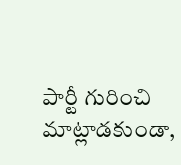పార్టీ గురించి మాట్లాడకుండా,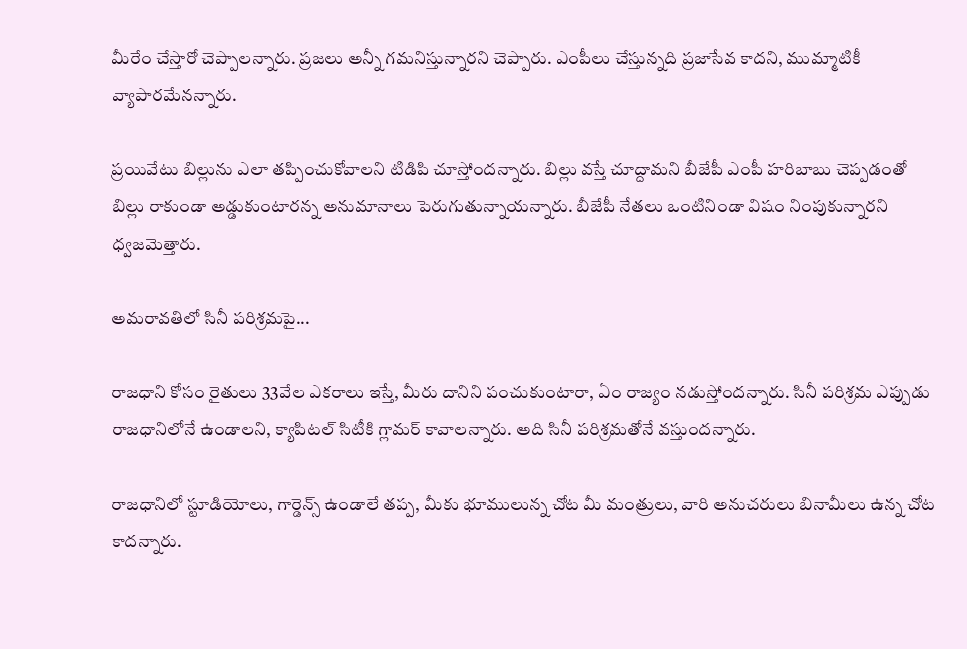మీరేం చేస్తారో చెప్పాలన్నారు. ప్రజలు అన్నీ గమనిస్తున్నారని చెప్పారు. ఎంపీలు చేస్తున్నది ప్రజాసేవ కాదని, ముమ్మాటికీ వ్యాపారమేనన్నారు.

ప్రయివేటు బిల్లును ఎలా తప్పించుకోవాలని టిడిపి చూస్తోందన్నారు. బిల్లు వస్తే చూద్దామని బీజేపీ ఎంపీ హరిబాబు చెప్పడంతో బిల్లు రాకుండా అడ్డుకుంటారన్న అనుమానాలు పెరుగుతున్నాయన్నారు. బీజేపీ నేతలు ఒంటినిండా విషం నింపుకున్నారని ధ్వజమెత్తారు.

అమరావతిలో సినీ పరిశ్రమపై...

రాజధాని కోసం రైతులు 33వేల ఎకరాలు ఇస్తే, మీరు దానిని పంచుకుంటారా, ఏం రాజ్యం నడుస్తోందన్నారు. సినీ పరిశ్రమ ఎప్పుడు రాజధానిలోనే ఉండాలని, క్యాపిటల్ సిటీకి గ్లామర్ కావాలన్నారు. అది సినీ పరిశ్రమతోనే వస్తుందన్నారు.

రాజధానిలో స్టూడియోలు, గార్డెన్స్ ఉండాలే తప్ప, మీకు భూములున్న చోట మీ మంత్రులు, వారి అనుచరులు బినామీలు ఉన్న చోట కాదన్నారు.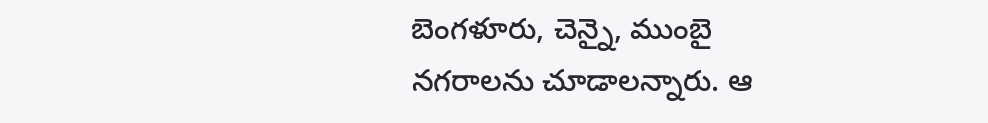బెంగళూరు, చెన్నై, ముంబై నగరాలను చూడాలన్నారు. ఆ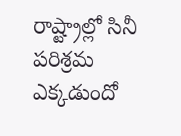రాష్ట్రాల్లో సినీ పరిశ్రమ ఎక్కడుందో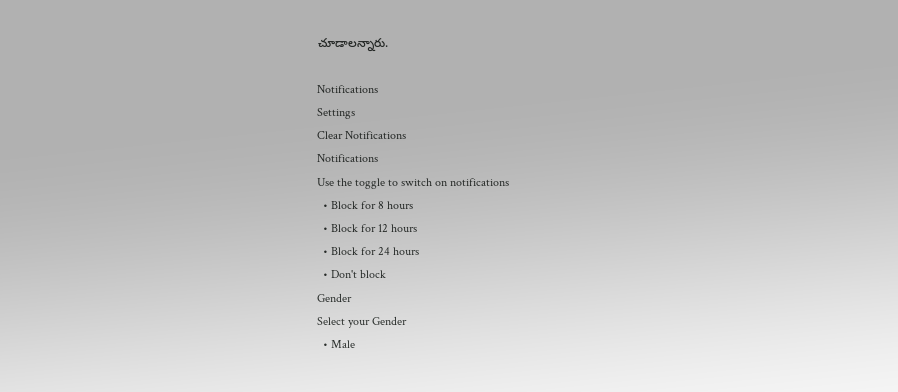చూడాలన్నారు.

Notifications
Settings
Clear Notifications
Notifications
Use the toggle to switch on notifications
  • Block for 8 hours
  • Block for 12 hours
  • Block for 24 hours
  • Don't block
Gender
Select your Gender
  • Male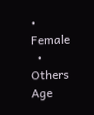• Female
  • Others
Age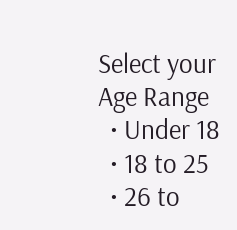Select your Age Range
  • Under 18
  • 18 to 25
  • 26 to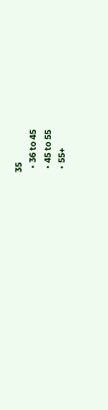35
  • 36 to 45
  • 45 to 55
  • 55+